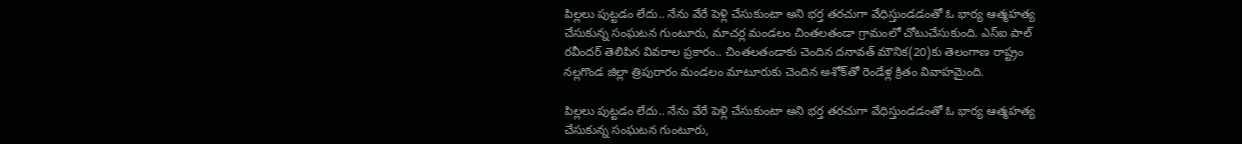పిల్లలు పుట్టడం లేదు.. నేను వేరే పెళ్లి చేసుకుంటా అని భర్త తరచుగా వేధిస్తుండడంతో ఓ భార్య ఆత్మహత్య చేసుకున్న సంఘటన గుంటూరు, మాచర్ల మండలం చింతలతండా గ్రామంలో చోటుచేసుకుంది. ఎస్‌ఐ పాల్‌ రవీందర్‌ తెలిపిన వివరాల ప్రకారం.. చింతలతండాకు చెందిన దనావత్‌ మౌనిక(20)కు తెలంగాణ రాష్ట్రం నల్లగొండ జిల్లా త్రిపురారం మండలం మాటూరుకు చెందిన అశోక్‌తో రెండేళ్ల క్రితం వివాహమైంది.

పిల్లలు పుట్టడం లేదు.. నేను వేరే పెళ్లి చేసుకుంటా అని భర్త తరచుగా వేధిస్తుండడంతో ఓ భార్య ఆత్మహత్య చేసుకున్న సంఘటన గుంటూరు,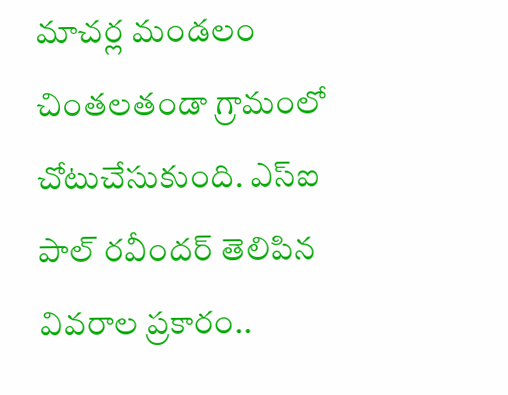మాచర్ల మండలం చింతలతండా గ్రామంలో చోటుచేసుకుంది. ఎస్‌ఐ పాల్‌ రవీందర్‌ తెలిపిన వివరాల ప్రకారం..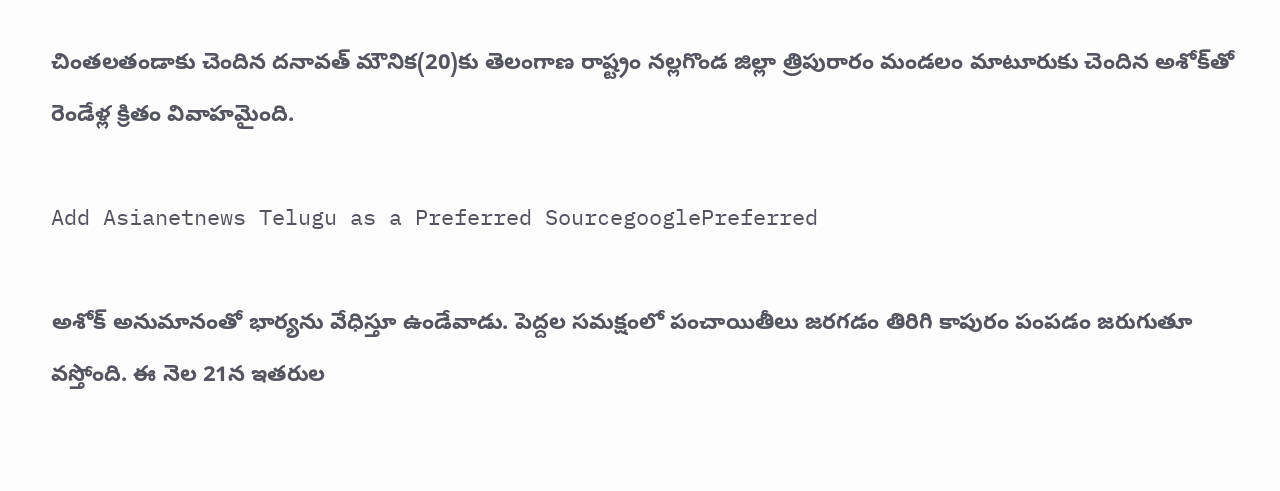చింతలతండాకు చెందిన దనావత్‌ మౌనిక(20)కు తెలంగాణ రాష్ట్రం నల్లగొండ జిల్లా త్రిపురారం మండలం మాటూరుకు చెందిన అశోక్‌తో రెండేళ్ల క్రితం వివాహమైంది.

Add Asianetnews Telugu as a Preferred SourcegooglePreferred

అశోక్‌ అనుమానంతో భార్యను వేధిస్తూ ఉండేవాడు. పెద్దల సమక్షంలో పంచాయితీలు జరగడం తిరిగి కాపురం పంపడం జరుగుతూ వస్తోంది. ఈ నెల 21న ఇతరుల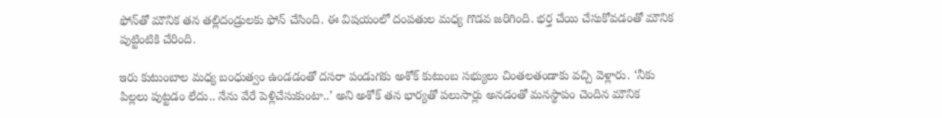ఫోన్‌తో మౌనిక తన తల్లిదండ్రులకు ఫోన్‌ చేసింది. ఈ విషయంలో దంపతుల మధ్య గొడవ జరిగింది. భర్త చేయి చేసుకోవడంతో మౌనిక పుట్టింటికి చేరింది.

ఇరు కుటుంబాల మధ్య బంధుత్వం ఉండడంతో దసరా పండుగకు అశోక్‌ కుటుంబ సభ్యులు చింతలతండాకు వచ్చి వెళ్లారు. ‘నీకు పిల్లలు పుట్టడం లేదు.. నేను వేరే పెళ్లిచేసుకుంటా..’ అని అశోక్‌ తన భార్యతో పలుసార్లు అనడంతో మనస్థాపం చెందిన మౌనిక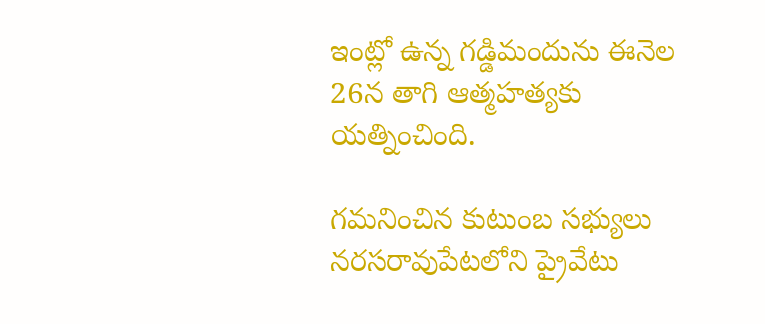ఇంట్లో ఉన్న గడ్డిమందును ఈనెల 26న తాగి ఆత్మహత్యకు యత్నించింది.

గమనించిన కుటుంబ సభ్యులు నరసరావుపేటలోని ప్రైవేటు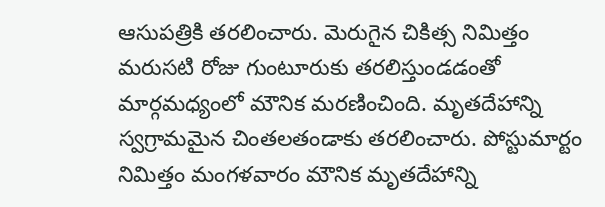ఆసుపత్రికి తరలించారు. మెరుగైన చికిత్స నిమిత్తం మరుసటి రోజు గుంటూరుకు తరలిస్తుండడంతో మార్గమధ్యంలో మౌనిక మరణించింది. మృతదేహాన్ని స్వగ్రామమైన చింతలతండాకు తరలించారు. పోస్టుమార్టం నిమిత్తం మంగళవారం మౌనిక మృతదేహాన్ని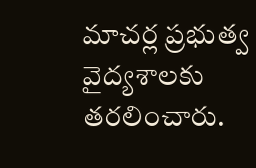మాచర్ల ప్రభుత్వ వైద్యశాలకు తరలించారు.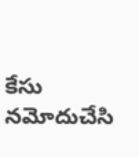కేసు నమోదుచేసి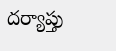దర్యాప్తు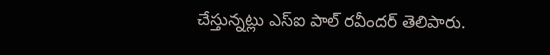చేస్తున్నట్లు ఎస్‌ఐ పాల్‌ రవీందర్‌ తెలిపారు.